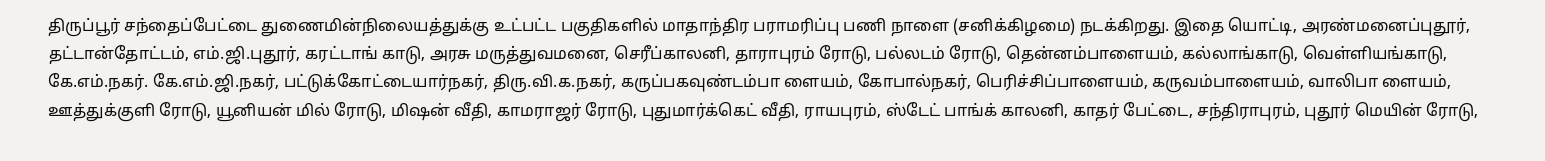திருப்பூர் சந்தைப்பேட்டை துணைமின்நிலையத்துக்கு உட்பட்ட பகுதிகளில் மாதாந்திர பராமரிப்பு பணி நாளை (சனிக்கிழமை) நடக்கிறது. இதை யொட்டி, அரண்மனைப்புதூர், தட்டான்தோட்டம், எம்.ஜி.புதூர், கரட்டாங் காடு, அரசு மருத்துவமனை, செரீப்காலனி, தாராபுரம் ரோடு, பல்லடம் ரோடு, தென்னம்பாளையம், கல்லாங்காடு, வெள்ளியங்காடு, கே.எம்.நகர். கே.எம்.ஜி.நகர், பட்டுக்கோட்டையார்நகர், திரு.வி.க.நகர், கருப்பகவுண்டம்பா ளையம், கோபால்நகர், பெரிச்சிப்பாளையம், கருவம்பாளையம், வாலிபா ளையம், ஊத்துக்குளி ரோடு, யூனியன் மில் ரோடு, மிஷன் வீதி, காமராஜர் ரோடு, புதுமார்க்கெட் வீதி, ராயபுரம், ஸ்டேட் பாங்க் காலனி, காதர் பேட்டை, சந்திராபுரம், புதூர் மெயின் ரோடு,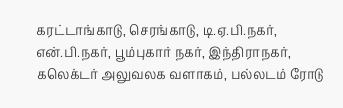கரட்டாங்காடு, செரங்காடு, டி.ஏ.பி.நகர், என்.பி.நகர், பூம்புகார் நகர், இந்திராநகர், கலெக்டர் அலுவலக வளாகம், பல்லடம் ரோடு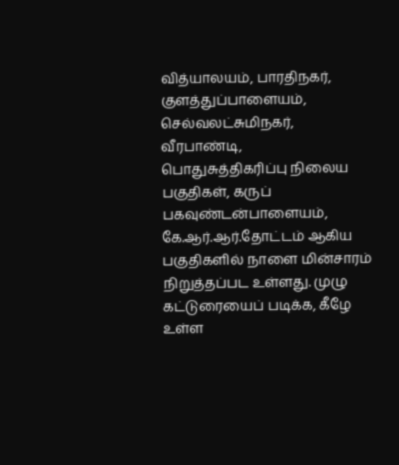வித்யாலயம், பாரதிநகர், குளத்துப்பாளையம், செல்வலட்சுமிநகர், வீரபாண்டி, பொதுசுத்திகரிப்பு நிலைய பகுதிகள், கருப் பகவுண்டன்பாளையம், கே.ஆர்.ஆர்.தோட்டம் ஆகிய பகுதிகளில் நாளை மின்சாரம் நிறுத்தப்பட உள்ளது. முழு கட்டுரையைப் படிக்க, கீழே உள்ள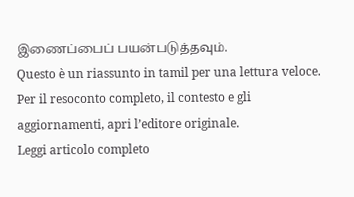இணைப்பைப் பயன்படுத்தவும்.
Questo è un riassunto in tamil per una lettura veloce. Per il resoconto completo, il contesto e gli aggiornamenti, apri l’editore originale.
Leggi articolo completo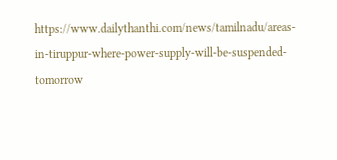https://www.dailythanthi.com/news/tamilnadu/areas-in-tiruppur-where-power-supply-will-be-suspended-tomorrow